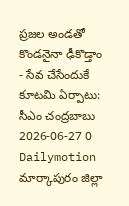ప్రజల అండతో కొండనైనా ఢీకొడ్తాం - సేవ చేసేందుకే కూటమి ఏర్పాటు: సీఎం చంద్రబాబు
2026-06-27 0 Dailymotion
మార్కాపురం జిల్లా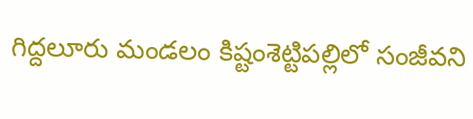గిద్దలూరు మండలం కిష్టంశెట్టిపల్లిలో సంజీవని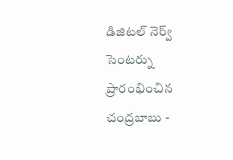డిజిటల్ నెర్వ్ సెంటర్ను ప్రారంభించిన చంద్రబాబు -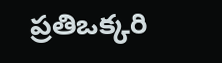ప్రతిఒక్కరి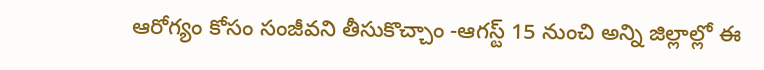ఆరోగ్యం కోసం సంజీవని తీసుకొచ్చాం -ఆగస్ట్ 15 నుంచి అన్ని జిల్లాల్లో ఈ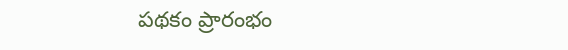పథకం ప్రారంభం